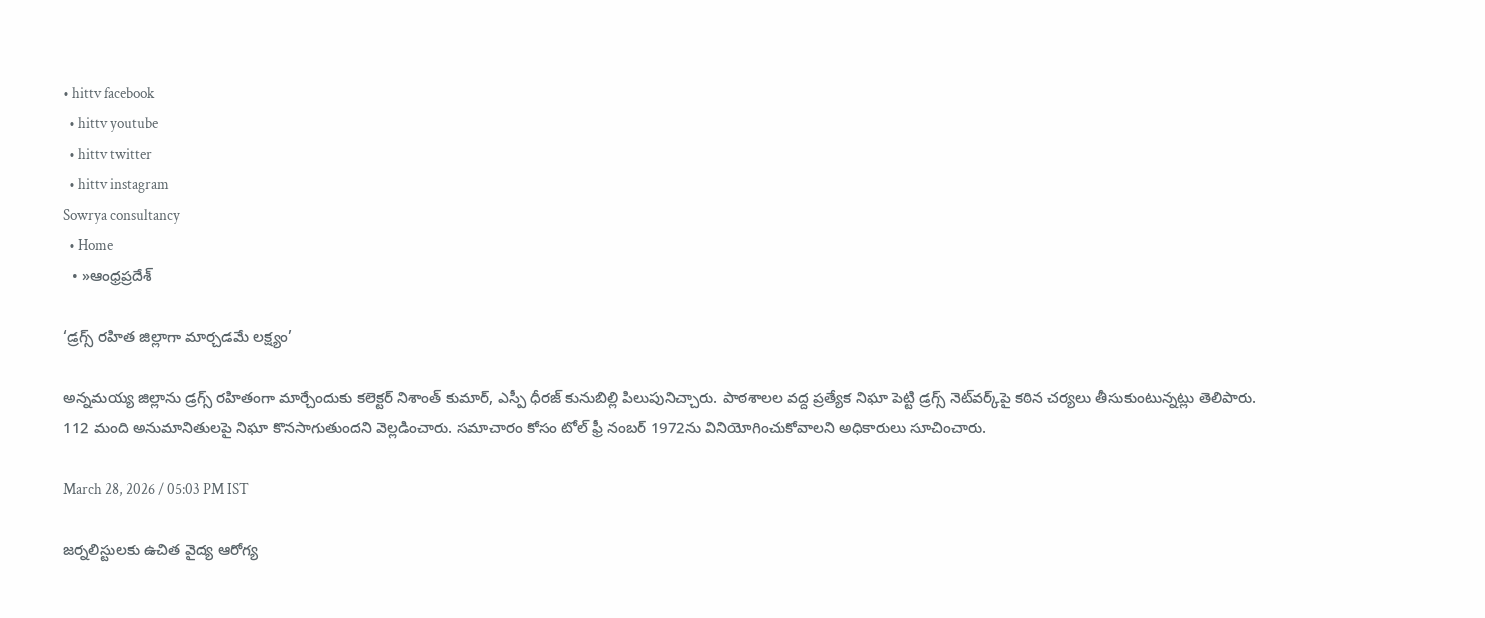• hittv facebook
  • hittv youtube
  • hittv twitter
  • hittv instagram
Sowrya consultancy
  • Home
  • »ఆంధ్రప్రదేశ్

‘డ్రగ్స్ రహిత జిల్లాగా మార్చడమే లక్ష్యం’

అన్నమయ్య జిల్లాను డ్రగ్స్ రహితంగా మార్చేందుకు కలెక్టర్ నిశాంత్ కుమార్, ఎస్పీ ధీరజ్ కునుబిల్లి పిలుపునిచ్చారు. పాఠశాలల వద్ద ప్రత్యేక నిఘా పెట్టి డ్రగ్స్ నెట్‌వర్క్‌పై కఠిన చర్యలు తీసుకుంటున్నట్లు తెలిపారు. 112 మంది అనుమానితులపై నిఘా కొనసాగుతుందని వెల్లడించారు. సమాచారం కోసం టోల్ ఫ్రీ నంబర్ 1972ను వినియోగించుకోవాలని అధికారులు సూచించారు.

March 28, 2026 / 05:03 PM IST

జర్నలిస్టులకు ఉచిత వైద్య ఆరోగ్య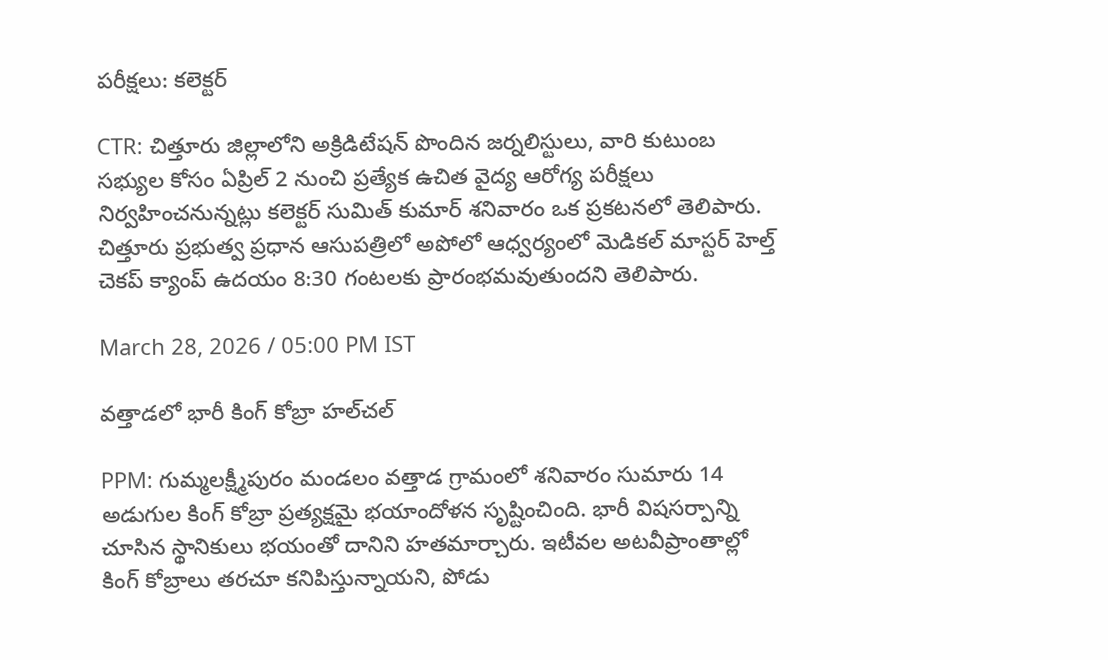పరీక్షలు: కలెక్టర్

CTR: చిత్తూరు జిల్లాలోని అక్రిడిటేషన్ పొందిన జర్నలిస్టులు, వారి కుటుంబ సభ్యుల కోసం ఏప్రిల్ 2 నుంచి ప్రత్యేక ఉచిత వైద్య ఆరోగ్య పరీక్షలు నిర్వహించనున్నట్లు కలెక్టర్ సుమిత్ కుమార్ శనివారం ఒక ప్రకటనలో తెలిపారు. చిత్తూరు ప్రభుత్వ ప్రధాన ఆసుపత్రిలో అపోలో ఆధ్వర్యంలో మెడికల్ మాస్టర్ హెల్త్ చెకప్ క్యాంప్ ఉదయం 8:30 గంటలకు ప్రారంభమవుతుందని తెలిపారు.

March 28, 2026 / 05:00 PM IST

వత్తాడలో భారీ కింగ్ కోబ్రా హల్‌చల్

PPM: గుమ్మలక్ష్మీపురం మండలం వత్తాడ గ్రామంలో శనివారం సుమారు 14 అడుగుల కింగ్ కోబ్రా ప్రత్యక్షమై భయాందోళన సృష్టించింది. భారీ విషసర్పాన్ని చూసిన స్థానికులు భయంతో దానిని హతమార్చారు. ఇటీవల అటవీప్రాంతాల్లో కింగ్ కోబ్రాలు తరచూ కనిపిస్తున్నాయని, పోడు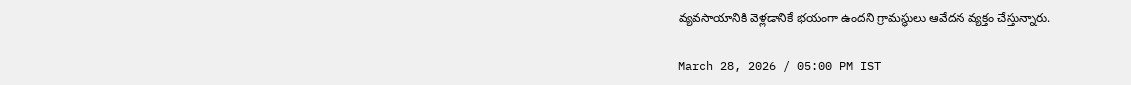వ్యవసాయానికి వెళ్లడానికే భయంగా ఉందని గ్రామస్థులు ఆవేదన వ్యక్తం చేస్తున్నారు.

March 28, 2026 / 05:00 PM IST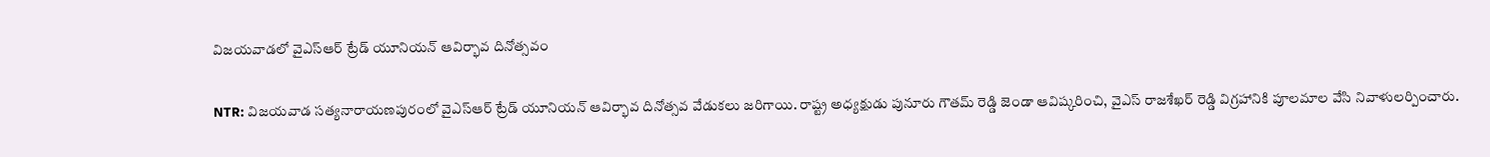విజయవాడలో వైఎస్ఆర్ ట్రేడ్ యూనియన్ ఆవిర్భావ దినోత్సవం

NTR: విజయవాడ సత్యనారాయణపురంలో వైఎస్ఆర్ ట్రేడ్ యూనియన్ ఆవిర్భావ దినోత్సవ వేడుకలు జరిగాయి. రాష్ట్ర అధ్యక్షుడు పునూరు గౌతమ్ రెడ్డి జెండా ఆవిష్కరించి, వైఎస్ రాజశేఖర్ రెడ్డి విగ్రహానికి పూలమాల వేసి నివాళులర్పించారు.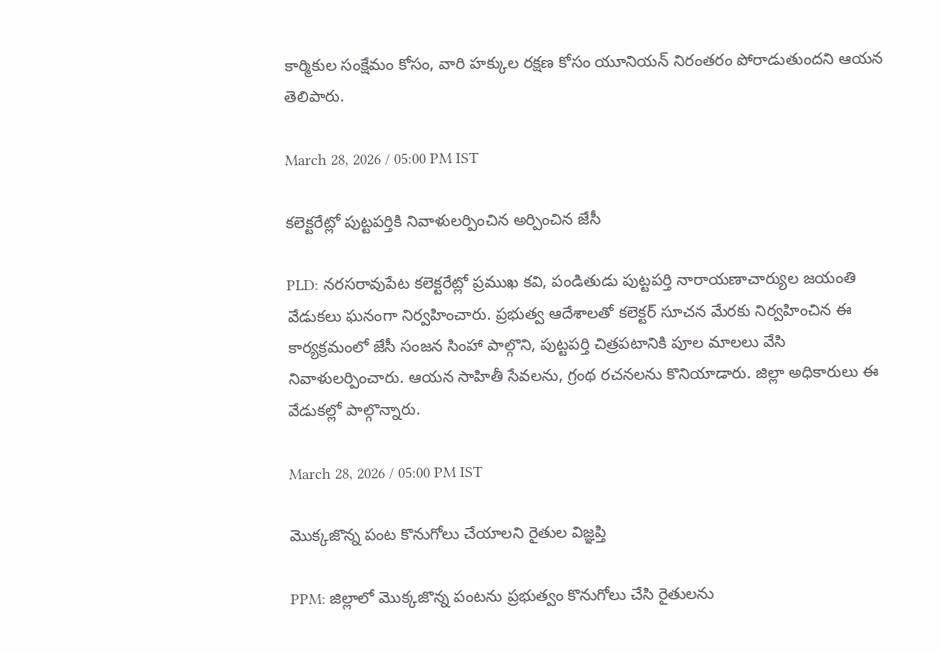కార్మికుల సంక్షేమం కోసం, వారి హక్కుల రక్షణ కోసం యూనియన్ నిరంతరం పోరాడుతుందని ఆయన తెలిపారు.

March 28, 2026 / 05:00 PM IST

కలెక్టరేట్లో పుట్టపర్తికి నివాళులర్పించిన అర్పించిన జేసీ

PLD: నరసరావుపేట కలెక్టరేట్లో ప్రముఖ కవి, పండితుడు పుట్టపర్తి నారాయణాచార్యుల జయంతి వేడుకలు ఘనంగా నిర్వహించారు. ప్రభుత్వ ఆదేశాలతో కలెక్టర్ సూచన మేరకు నిర్వహించిన ఈ కార్యక్రమంలో జేసీ సంజన సింహా పాల్గొని, పుట్టపర్తి చిత్రపటానికి పూల మాలలు వేసి నివాళులర్పించారు. ఆయన సాహితీ సేవలను, గ్రంథ రచనలను కొనియాడారు. జిల్లా అధికారులు ఈ వేడుకల్లో పాల్గొన్నారు.

March 28, 2026 / 05:00 PM IST

మొక్కజొన్న పంట కొనుగోలు చేయాలని రైతుల విజ్ఞప్తి

PPM: జిల్లాలో మొక్కజొన్న పంటను ప్రభుత్వం కొనుగోలు చేసి రైతులను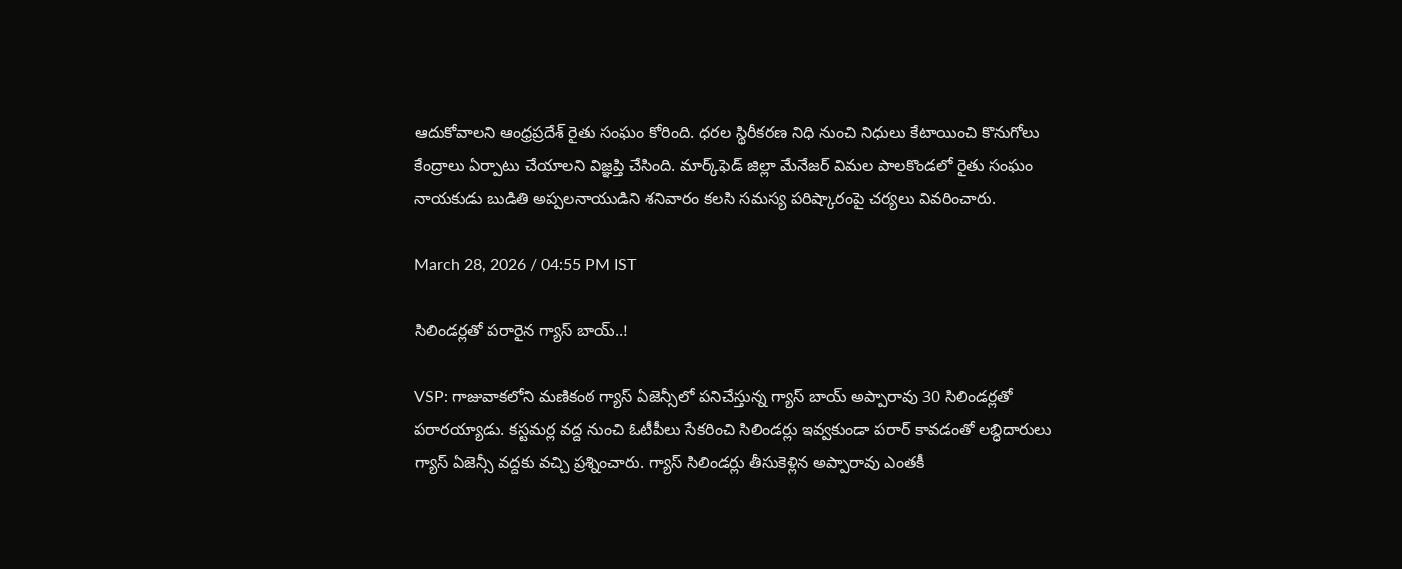ఆదుకోవాలని ఆంధ్రప్రదేశ్ రైతు సంఘం కోరింది. ధరల స్థిరీకరణ నిధి నుంచి నిధులు కేటాయించి కొనుగోలు కేంద్రాలు ఏర్పాటు చేయాలని విజ్ఞప్తి చేసింది. మార్క్‌ఫెడ్ జిల్లా మేనేజర్ విమల పాలకొండలో రైతు సంఘం నాయకుడు బుడితి అప్పలనాయుడిని శనివారం కలసి సమస్య పరిష్కారంపై చర్యలు వివరించారు.

March 28, 2026 / 04:55 PM IST

సిలిండర్లతో పరారైన గ్యాస్ బాయ్..!

VSP: గాజువాకలోని మణికంఠ గ్యాస్ ఏజెన్సీలో పనిచేస్తున్న గ్యాస్ బాయ్ అప్పారావు 30 సిలిండర్లతో పరారయ్యాడు. కస్టమర్ల వద్ద నుంచి ఓటీపీలు సేకరించి సిలిండర్లు ఇవ్వకుండా పరార్ కావడంతో లబ్ధిదారులు గ్యాస్ ఏజెన్సీ వద్దకు వచ్చి ప్రశ్నించారు. గ్యాస్ సిలిండర్లు తీసుకెళ్లిన అప్పారావు ఎంతకీ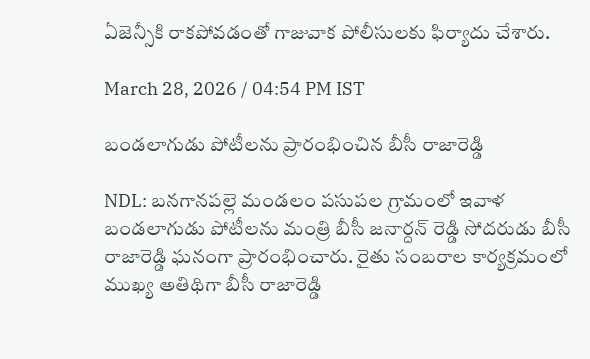ఏజెన్సీకి రాకపోవడంతో గాజువాక పోలీసులకు ఫిర్యాదు చేశారు.

March 28, 2026 / 04:54 PM IST

బండలాగుడు పోటీలను ప్రారంభించిన బీసీ రాజారెడ్డి

NDL: బనగానపల్లె మండలం పసుపల గ్రామంలో ఇవాళ బండలాగుడు పోటీలను మంత్రి బీసీ జనార్దన్ రెడ్డి సోదరుడు బీసీ రాజారెడ్డి ఘనంగా ప్రారంభించారు. రైతు సంబరాల కార్యక్రమంలో ముఖ్య అతిథిగా బీసీ రాజారెడ్డి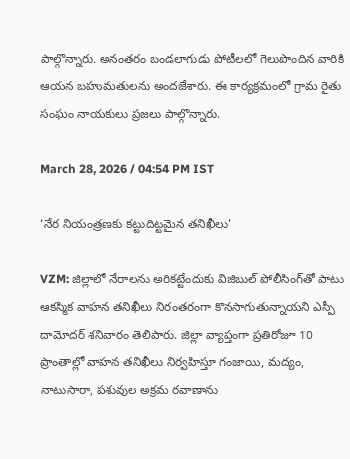పాల్గొన్నారు. అనంతరం బండలాగుడు పోటీలలో గెలుపొందిన వారికి ఆయన బహుమతులను అందజేశారు. ఈ కార్యక్రమంలో గ్రామ రైతు సంఘం నాయకులు ప్రజలు పాల్గొన్నారు.

March 28, 2026 / 04:54 PM IST

‘నేర నియంత్రణకు కట్టుదిట్టమైన తనిఖీలు’

VZM: జిల్లాలో నేరాలను అరికట్టేందుకు విజిబుల్ పోలీసింగ్‌తో పాటు ఆకస్మిక వాహన తనిఖీలు నిరంతరంగా కొనసాగుతున్నాయని ఎస్పీ దామోదర్ శనివారం తెలిపారు. జిల్లా వ్యాప్తంగా ప్రతిరోజూ 10 ప్రాంతాల్లో వాహన తనిఖీలు నిర్వహిస్తూ గంజాయి, మద్యం, నాటుసారా, పశువుల అక్రమ రవాణాను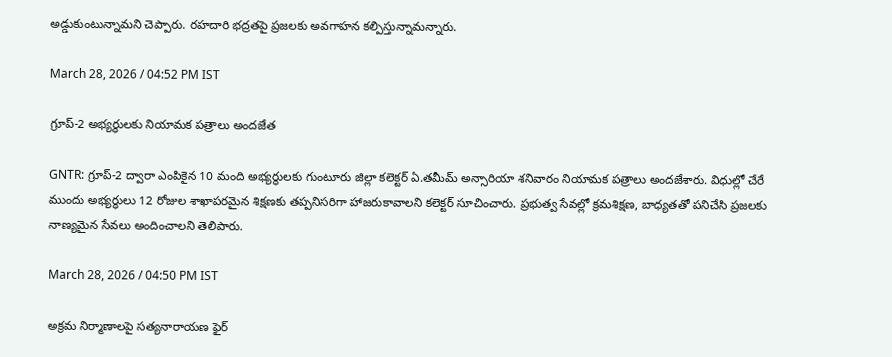అడ్డుకుంటున్నామని చెప్పారు. రహదారి భద్రతపై ప్రజలకు అవగాహన కల్పిస్తున్నామన్నారు.

March 28, 2026 / 04:52 PM IST

గ్రూప్-2 అభ్యర్థులకు నియామక పత్రాలు అందజేత

GNTR: గ్రూప్-2 ద్వారా ఎంపికైన 10 మంది అభ్యర్థులకు గుంటూరు జిల్లా కలెక్టర్ ఏ.తమీమ్ అన్సారియా శనివారం నియామక పత్రాలు అందజేశారు. విధుల్లో చేరే ముందు అభ్యర్థులు 12 రోజుల శాఖాపరమైన శిక్షణకు తప్పనిసరిగా హాజరుకావాలని కలెక్టర్ సూచించారు. ప్రభుత్వ సేవల్లో క్రమశిక్షణ, బాధ్యతతో పనిచేసి ప్రజలకు నాణ్యమైన సేవలు అందించాలని తెలిపారు.

March 28, 2026 / 04:50 PM IST

అక్రమ నిర్మాణాలపై సత్యనారాయణ ఫైర్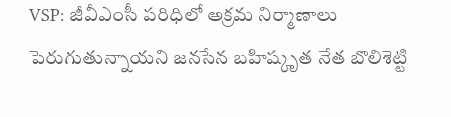VSP: జీవీఎంసీ పరిధిలో అక్రమ నిర్మాణాలు పెరుగుతున్నాయని జనసేన బహిష్కృత నేత బొలిశెట్టి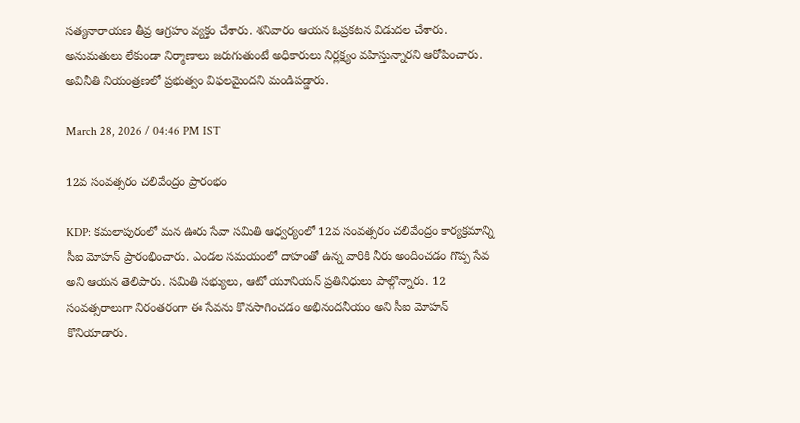సత్యనారాయణ తీవ్ర ఆగ్రహం వ్యక్తం చేశారు. శ‌నివారం ఆయ‌న ఓప్ర‌క‌ట‌న విడుద‌ల చేశారు. అనుమతులు లేకుండా నిర్మాణాలు జరుగుతుంటే అధికారులు నిర్లక్ష్యం వహిస్తున్నారని ఆరోపించారు. అవినీతి నియంత్రణలో ప్రభుత్వం విఫలమైందని మండిపడ్డారు.

March 28, 2026 / 04:46 PM IST

12వ సంవత్సరం చలివేంద్రం ప్రారంభం

KDP: కమలాపురంలో మన ఊరు సేవా సమితి ఆధ్వర్యంలో 12వ సంవత్సరం చలివేంద్రం కార్యక్రమాన్ని సీఐ మోహన్ ప్రారంభించారు. ఎండల సమయంలో దాహంతో ఉన్న వారికి నీరు అందించడం గొప్ప సేవ అని ఆయన తెలిపారు. సమితి సభ్యులు, ఆటో యూనియన్ ప్రతినిధులు పాల్గొన్నారు. 12 సంవత్సరాలుగా నిరంతరంగా ఈ సేవను కొనసాగించడం అభినందనీయం అని సీఐ మోహన్ కొనియాడారు.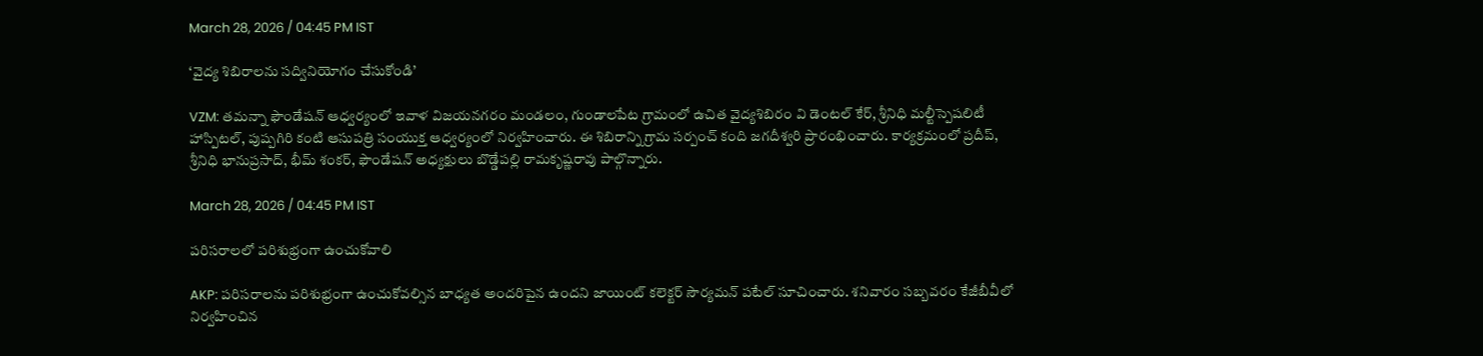March 28, 2026 / 04:45 PM IST

‘వైద్య శిబిరాలను సద్వినియోగం చేసుకోండి’

VZM: తమన్నా ఫౌండేషన్ ఆధ్వర్యంలో ఇవాళ విజయనగరం మండలం, గుండాలపేట గ్రామంలో ఉచిత వైద్యశిబిరం వి డెంటల్ కేర్, శ్రీనిధి మల్టీస్పెషలిటీ హాస్పిటల్, పుష్పగిరి కంటి ఆసుపత్రి సంయుక్త ఆధ్వర్యంలో నిర్వహించారు. ఈ శిబిరాన్ని గ్రామ సర్పంచ్ కంది జగదీశ్వరి ప్రారంభించారు. కార్యక్రమంలో ప్రదీప్, శ్రీనిధి భానుప్రసాద్, భీమ్ శంకర్, ఫౌండేషన్ అధ్యక్షులు బొడ్డేపల్లి రామకృష్ణరావు పాల్గొన్నారు.

March 28, 2026 / 04:45 PM IST

పరిసరాలలో పరిశుభ్రంగా ఉంచుకోవాలి

AKP: పరిసరాలను పరిశుభ్రంగా ఉంచుకోవల్సిన బాధ్యత అందరిపైన ఉందని జాయింట్ కలెక్టర్ సౌర్యమన్ పటేల్ సూచించారు. శనివారం సబ్బవరం కేజీబీవీలో నిర్వహించిన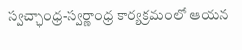స్వచ్ఛాంధ్ర-స్వర్ణాంధ్ర కార్యక్రమంలో ఆయన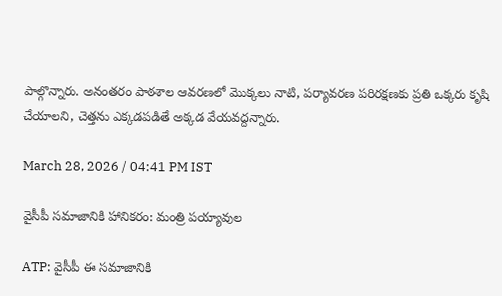పాల్గొన్నారు. అనంతరం పాఠశాల ఆవరణలో మొక్కలు నాటి, పర్యావరణ పరిరక్షణకు ప్రతి ఒక్కరు కృషి చేయాలని, చెత్తను ఎక్కడపడితే అక్కడ వేయవద్దన్నారు.

March 28, 2026 / 04:41 PM IST

వైసీపీ సమాజానికి హానికరం: మంత్రి పయ్యావుల

ATP: వైసీపీ ఈ సమాజానికి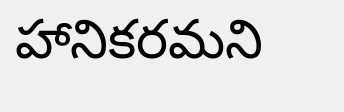హానికరమని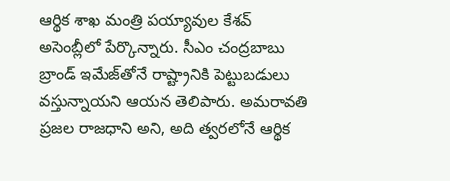ఆర్థిక శాఖ మంత్రి పయ్యావుల కేశవ్ అసెంబ్లీలో పేర్కొన్నారు. సీఎం చంద్రబాబు బ్రాండ్ ఇమేజ్‌తోనే రాష్ట్రానికి పెట్టుబడులు వస్తున్నాయని ఆయన తెలిపారు. అమరావతి ప్రజల రాజధాని అని, అది త్వరలోనే ఆర్థిక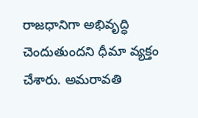రాజధానిగా అభివృద్ధి చెందుతుందని ధీమా వ్యక్తం చేశారు. అమరావతి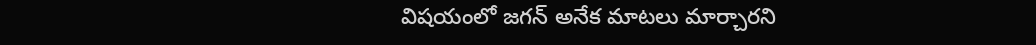విషయంలో జగన్ అనేక మాటలు మార్చారని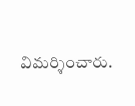విమర్శించారు.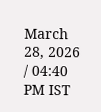March 28, 2026 / 04:40 PM IST